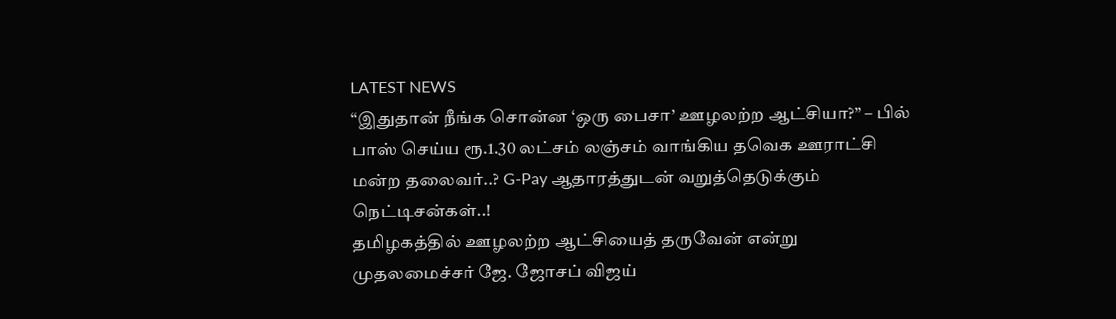LATEST NEWS
“இதுதான் நீங்க சொன்ன ‘ஒரு பைசா’ ஊழலற்ற ஆட்சியா?” – பில் பாஸ் செய்ய ரூ.1.30 லட்சம் லஞ்சம் வாங்கிய தவெக ஊராட்சி மன்ற தலைவர்..? G-Pay ஆதாரத்துடன் வறுத்தெடுக்கும் நெட்டிசன்கள்..!
தமிழகத்தில் ஊழலற்ற ஆட்சியைத் தருவேன் என்று முதலமைச்சர் ஜே. ஜோசப் விஜய்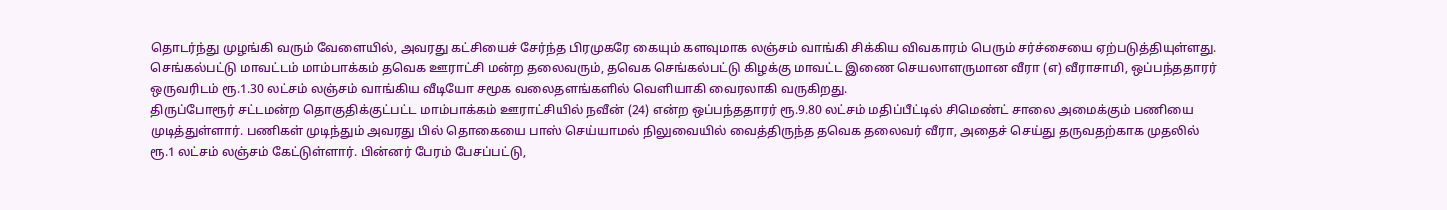தொடர்ந்து முழங்கி வரும் வேளையில், அவரது கட்சியைச் சேர்ந்த பிரமுகரே கையும் களவுமாக லஞ்சம் வாங்கி சிக்கிய விவகாரம் பெரும் சர்ச்சையை ஏற்படுத்தியுள்ளது. செங்கல்பட்டு மாவட்டம் மாம்பாக்கம் தவெக ஊராட்சி மன்ற தலைவரும், தவெக செங்கல்பட்டு கிழக்கு மாவட்ட இணை செயலாளருமான வீரா (எ) வீராசாமி, ஒப்பந்ததாரர் ஒருவரிடம் ரூ.1.30 லட்சம் லஞ்சம் வாங்கிய வீடியோ சமூக வலைதளங்களில் வெளியாகி வைரலாகி வருகிறது.
திருப்போரூர் சட்டமன்ற தொகுதிக்குட்பட்ட மாம்பாக்கம் ஊராட்சியில் நவீன் (24) என்ற ஒப்பந்ததாரர் ரூ.9.80 லட்சம் மதிப்பீட்டில் சிமெண்ட் சாலை அமைக்கும் பணியை முடித்துள்ளார். பணிகள் முடிந்தும் அவரது பில் தொகையை பாஸ் செய்யாமல் நிலுவையில் வைத்திருந்த தவெக தலைவர் வீரா, அதைச் செய்து தருவதற்காக முதலில் ரூ.1 லட்சம் லஞ்சம் கேட்டுள்ளார். பின்னர் பேரம் பேசப்பட்டு,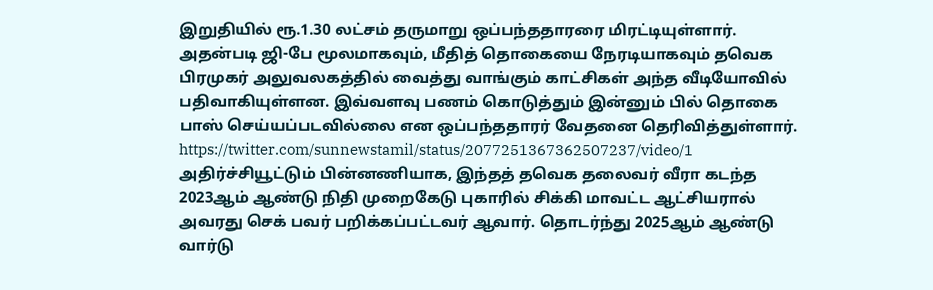இறுதியில் ரூ.1.30 லட்சம் தருமாறு ஒப்பந்ததாரரை மிரட்டியுள்ளார். அதன்படி ஜி-பே மூலமாகவும், மீதித் தொகையை நேரடியாகவும் தவெக பிரமுகர் அலுவலகத்தில் வைத்து வாங்கும் காட்சிகள் அந்த வீடியோவில் பதிவாகியுள்ளன. இவ்வளவு பணம் கொடுத்தும் இன்னும் பில் தொகை பாஸ் செய்யப்படவில்லை என ஒப்பந்ததாரர் வேதனை தெரிவித்துள்ளார்.
https://twitter.com/sunnewstamil/status/2077251367362507237/video/1
அதிர்ச்சியூட்டும் பின்னணியாக, இந்தத் தவெக தலைவர் வீரா கடந்த 2023ஆம் ஆண்டு நிதி முறைகேடு புகாரில் சிக்கி மாவட்ட ஆட்சியரால் அவரது செக் பவர் பறிக்கப்பட்டவர் ஆவார். தொடர்ந்து 2025ஆம் ஆண்டு வார்டு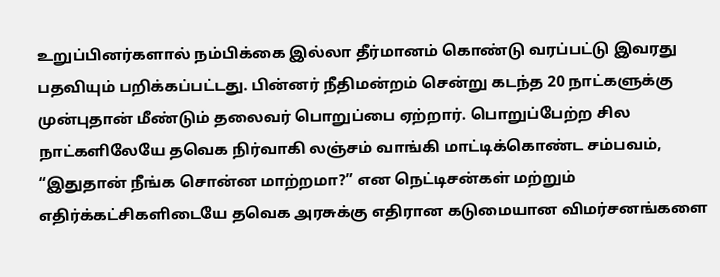உறுப்பினர்களால் நம்பிக்கை இல்லா தீர்மானம் கொண்டு வரப்பட்டு இவரது பதவியும் பறிக்கப்பட்டது. பின்னர் நீதிமன்றம் சென்று கடந்த 20 நாட்களுக்கு முன்புதான் மீண்டும் தலைவர் பொறுப்பை ஏற்றார். பொறுப்பேற்ற சில நாட்களிலேயே தவெக நிர்வாகி லஞ்சம் வாங்கி மாட்டிக்கொண்ட சம்பவம், “இதுதான் நீங்க சொன்ன மாற்றமா?” என நெட்டிசன்கள் மற்றும் எதிர்க்கட்சிகளிடையே தவெக அரசுக்கு எதிரான கடுமையான விமர்சனங்களை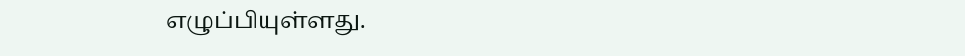எழுப்பியுள்ளது.